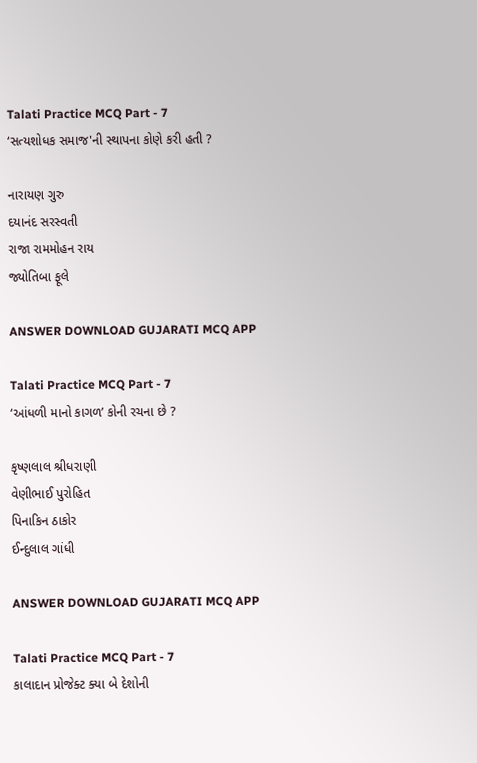Talati Practice MCQ Part - 7
‘સત્યશોધક સમાજ'ની સ્થાપના કોણે કરી હતી ?

નારાયણ ગુરુ
દયાનંદ સરસ્વતી
રાજા રામમોહન રાય
જ્યોતિબા ફૂલે

ANSWER DOWNLOAD GUJARATI MCQ APP

Talati Practice MCQ Part - 7
‘આંધળી માનો કાગળ’ કોની રચના છે ?

કૃષ્ણલાલ શ્રીધરાણી
વેણીભાઈ પુરોહિત
પિનાકિન ઠાકોર
ઈન્દુલાલ ગાંધી

ANSWER DOWNLOAD GUJARATI MCQ APP

Talati Practice MCQ Part - 7
કાલાદાન પ્રોજેક્ટ ક્યા બે દેશોની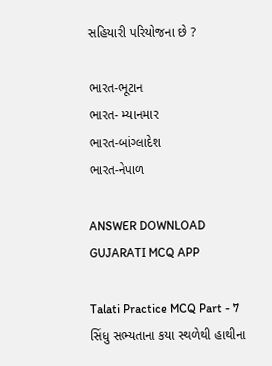સહિયારી પરિયોજના છે ?

ભારત-ભૂટાન
ભારત- મ્યાનમાર
ભારત-બાંગ્લાદેશ
ભારત-નેપાળ

ANSWER DOWNLOAD GUJARATI MCQ APP

Talati Practice MCQ Part - 7
સિંધુ સભ્યતાના કયા સ્થળેથી હાથીના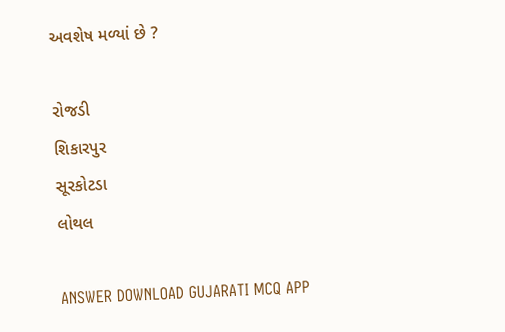અવશેષ મળ્યાં છે ?

રોજડી
શિકારપુર
સૂરકોટડા
લોથલ

ANSWER DOWNLOAD GUJARATI MCQ APP